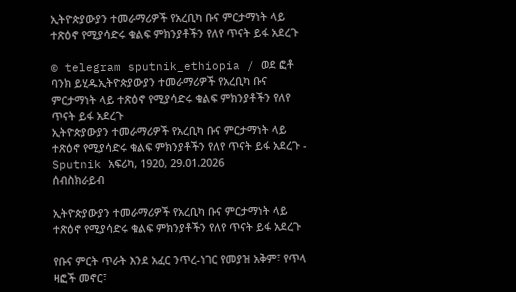ኢትዮጵያውያን ተመራማሪዎች የአረቢካ ቡና ምርታማነት ላይ ተጽዕኖ የሚያሳድሩ ቁልፍ ምክንያቶችን የለየ ጥናት ይፋ አደረጉ

© telegram sputnik_ethiopia / ወደ ፎቶ ባንክ ይሂዱኢትዮጵያውያን ተመራማሪዎች የአረቢካ ቡና ምርታማነት ላይ ተጽዕኖ የሚያሳድሩ ቁልፍ ምክንያቶችን የለየ ጥናት ይፋ አደረጉ
ኢትዮጵያውያን ተመራማሪዎች የአረቢካ ቡና ምርታማነት ላይ ተጽዕኖ የሚያሳድሩ ቁልፍ ምክንያቶችን የለየ ጥናት ይፋ አደረጉ - Sputnik አፍሪካ, 1920, 29.01.2026
ሰብስክራይብ

ኢትዮጵያውያን ተመራማሪዎች የአረቢካ ቡና ምርታማነት ላይ ተጽዕኖ የሚያሳድሩ ቁልፍ ምክንያቶችን የለየ ጥናት ይፋ አደረጉ

የቡና ምርት ጥራት እንደ አፈር ንጥረ-ነገር የመያዝ አቅም፣ የጥላ ዛፎች መኖር፣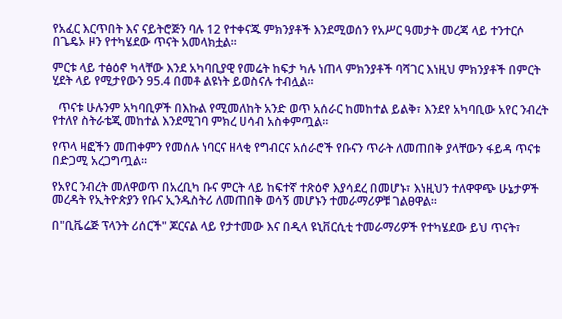የአፈር እርጥበት እና ናይትሮጅን ባሉ 12 የተቀናጁ ምክንያቶች እንደሚወሰን የአሥር ዓመታት መረጃ ላይ ተንተርሶ በጌዴኦ ዞን የተካሄደው ጥናት አመላክቷል፡፡

ምርቱ ላይ ተፅዕኖ ካላቸው እንደ አካባቢያዊ የመሬት ከፍታ ካሉ ነጠላ ምክንያቶች ባሻገር እነዚህ ምክንያቶች በምርት ሂደት ላይ የሚታየውን 95.4 በመቶ ልዩነት ይወስናሉ ተብሏል።

  ጥናቱ ሁሉንም አካባቢዎች በእኩል የሚመለከት አንድ ወጥ አሰራር ከመከተል ይልቅ፣ እንደየ አካባቢው አየር ንብረት የተለየ ስትራቴጂ መከተል እንደሚገባ ምክረ ሀሳብ አስቀምጧል።

የጥላ ዛፎችን መጠቀምን የመሰሉ ነባርና ዘላቂ የግብርና አሰራሮች የቡናን ጥራት ለመጠበቅ ያላቸውን ፋይዳ ጥናቱ በድጋሚ አረጋግጧል።

የአየር ንብረት መለዋወጥ በአረቢካ ቡና ምርት ላይ ከፍተኛ ተጽዕኖ እያሳደረ በመሆኑ፣ እነዚህን ተለዋዋጭ ሁኔታዎች መረዳት የኢትዮጵያን የቡና ኢንዱስትሪ ለመጠበቅ ወሳኝ መሆኑን ተመራማሪዎቹ ገልፀዋል።

በ"ቢቬሬጅ ፕላንት ሪሰርች" ጆርናል ላይ የታተመው እና በዲላ ዩኒቨርሲቲ ተመራማሪዎች የተካሄደው ይህ ጥናት፣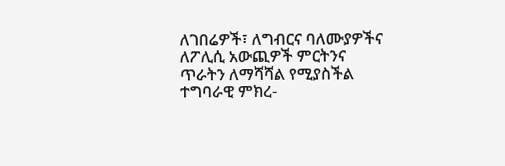ለገበሬዎች፣ ለግብርና ባለሙያዎችና ለፖሊሲ አውጪዎች ምርትንና ጥራትን ለማሻሻል የሚያስችል ተግባራዊ ምክረ-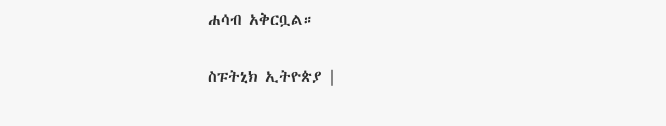ሐሳብ አቅርቧል።

ስፑትኒክ ኢትዮጵያ |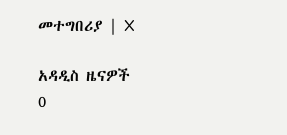መተግበሪያ | X

አዳዲስ ዜናዎች
0